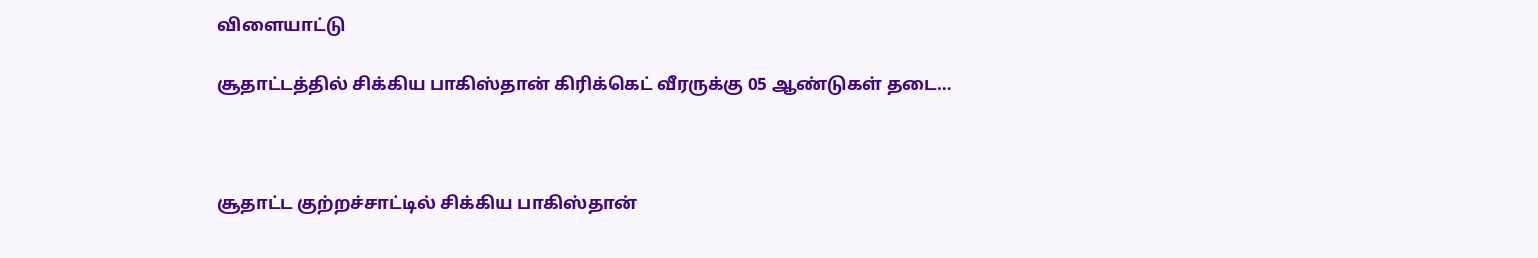விளையாட்டு

சூதாட்டத்தில் சிக்கிய பாகிஸ்தான் கிரிக்கெட் வீரருக்கு 05 ஆண்டுகள் தடை…



சூதாட்ட குற்றச்சாட்டில் சிக்கிய பாகிஸ்தான்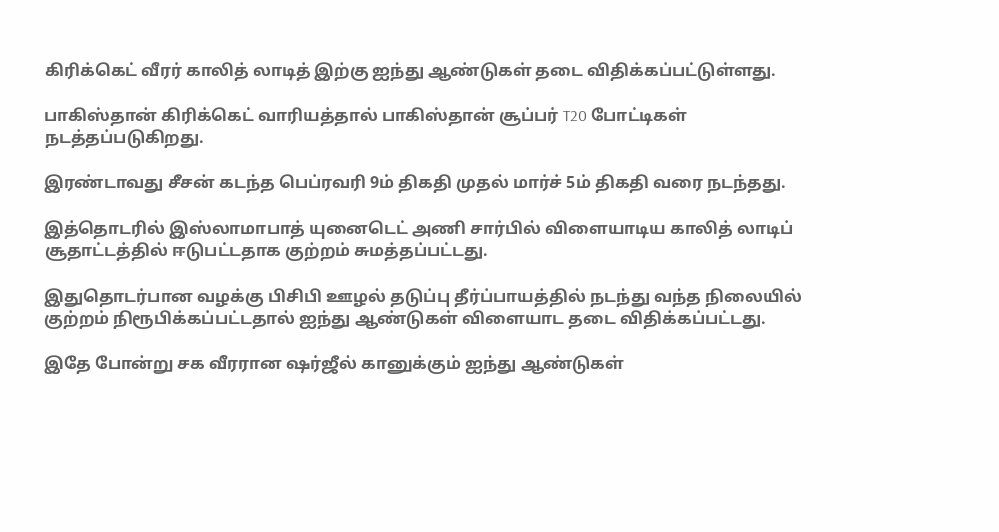கிரிக்கெட் வீரர் காலித் லாடித் இற்கு ஐந்து ஆண்டுகள் தடை விதிக்கப்பட்டுள்ளது.

பாகிஸ்தான் கிரிக்கெட் வாரியத்தால் பாகிஸ்தான் சூப்பர் T20 போட்டிகள் நடத்தப்படுகிறது.

இரண்டாவது சீசன் கடந்த பெப்ரவரி 9ம் திகதி முதல் மார்ச் 5ம் திகதி வரை நடந்தது.

இத்தொடரில் இஸ்லாமாபாத் யுனைடெட் அணி சார்பில் விளையாடிய காலித் லாடிப் சூதாட்டத்தில் ஈடுபட்டதாக குற்றம் சுமத்தப்பட்டது.

இதுதொடர்பான வழக்கு பிசிபி ஊழல் தடுப்பு தீர்ப்பாயத்தில் நடந்து வந்த நிலையில் குற்றம் நிரூபிக்கப்பட்டதால் ஐந்து ஆண்டுகள் விளையாட தடை விதிக்கப்பட்டது.

இதே போன்று சக வீரரான ஷர்ஜீல் கானுக்கும் ஐந்து ஆண்டுகள்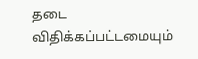தடை விதிக்கப்பட்டமையும்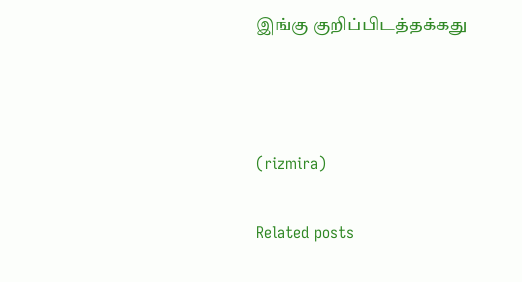இங்கு குறிப்பிடத்தக்கது



(rizmira)

Related posts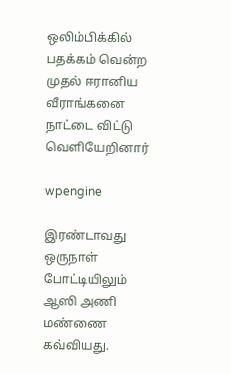ஒலிம்பிக்கில் பதக்கம் வென்ற முதல் ஈரானிய வீராங்கனை நாட்டை விட்டு வெளியேறினார்

wpengine

இரண்டாவது ஒருநாள் போட்டியிலும் ஆஸி அணி மண்ணை கவ்வியது.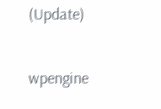(Update)

wpengine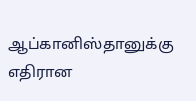ஆப்கானிஸ்தானுக்கு எதிரான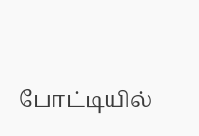போட்டியில்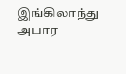இங்கிலாந்து அபார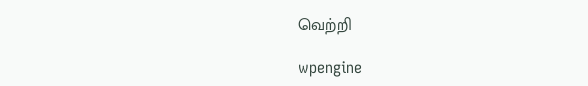வெற்றி

wpengine